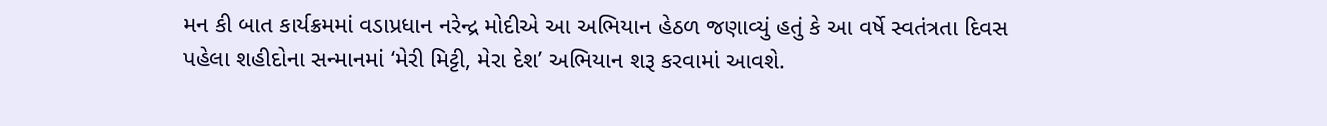મન કી બાત કાર્યક્રમમાં વડાપ્રધાન નરેન્દ્ર મોદીએ આ અભિયાન હેઠળ જણાવ્યું હતું કે આ વર્ષે સ્વતંત્રતા દિવસ પહેલા શહીદોના સન્માનમાં ‘મેરી મિટ્ટી, મેરા દેશ’ અભિયાન શરૂ કરવામાં આવશે.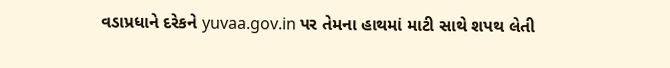વડાપ્રધાને દરેકને yuvaa.gov.in પર તેમના હાથમાં માટી સાથે શપથ લેતી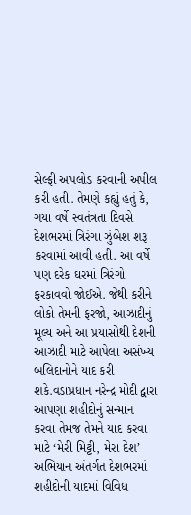સેલ્ફી અપલોડ કરવાની અપીલ કરી હતી. તેમણે કહ્યું હતું કે, ગયા વર્ષે સ્વતંત્રતા દિવસે દેશભરમાં ત્રિરંગા ઝુંબેશ શરૂ કરવામાં આવી હતી. આ વર્ષે પણ દરેક ઘરમાં ત્રિરંગો ફરકાવવો જોઈએ. જેથી કરીને લોકો તેમની ફરજો, આઝાદીનું મૂલ્ય અને આ પ્રયાસોથી દેશની આઝાદી માટે આપેલા અસંખ્ય બલિદાનોને યાદ કરી શકે.વડાપ્રધાન નરેન્દ્ર મોદી દ્વારા આપણા શહીદોનું સન્માન કરવા તેમજ તેમને યાદ કરવા માટે ‘મેરી મિટ્ટી, મેરા દેશ’ અભિયાન અંતર્ગત દેશભરમાં શહીદોની યાદમાં વિવિધ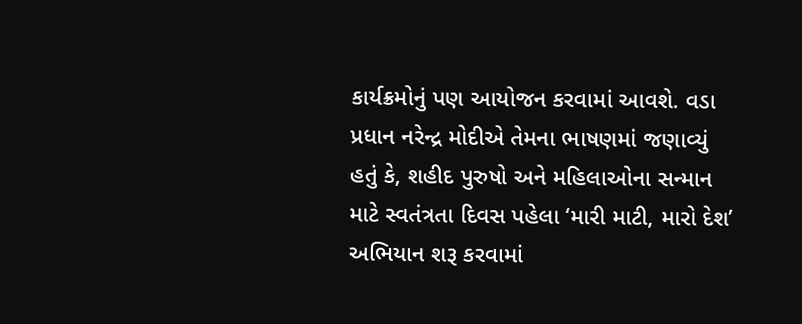કાર્યક્રમોનું પણ આયોજન કરવામાં આવશે. વડા પ્રધાન નરેન્દ્ર મોદીએ તેમના ભાષણમાં જણાવ્યું હતું કે, શહીદ પુરુષો અને મહિલાઓના સન્માન માટે સ્વતંત્રતા દિવસ પહેલા ‘મારી માટી, મારો દેશ’ અભિયાન શરૂ કરવામાં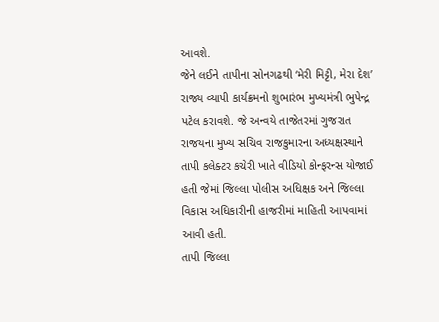આવશે.
જેને લઈને તાપીના સોનગઢથી ‘મેરી મિટ્ટી, મેરા દેશ’ રાજ્ય વ્યાપી કાર્યક્રમનો શુભારંભ મુખ્યમંત્રી ભુપેન્દ્ર પટેલ કરાવશે. જે અન્વયે તાજેતરમાં ગુજરાત રાજયના મુખ્ય સચિવ રાજકુમારના અધ્યક્ષસ્થાને તાપી કલેક્ટર કચેરી ખાતે વીડિયો કોન્ફરન્સ યોજાઈ હતી જેમાં જિલ્લા પોલીસ અધિક્ષક અને જિલ્લા વિકાસ અધિકારીની હાજરીમાં માહિતી આપવામાં આવી હતી.
તાપી જિલ્લા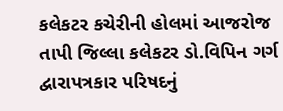કલેકટર કચેરીની હોલમાં આજરોજ તાપી જિલ્લા કલેકટર ડો.વિપિન ગર્ગ દ્વારાપત્રકાર પરિષદનું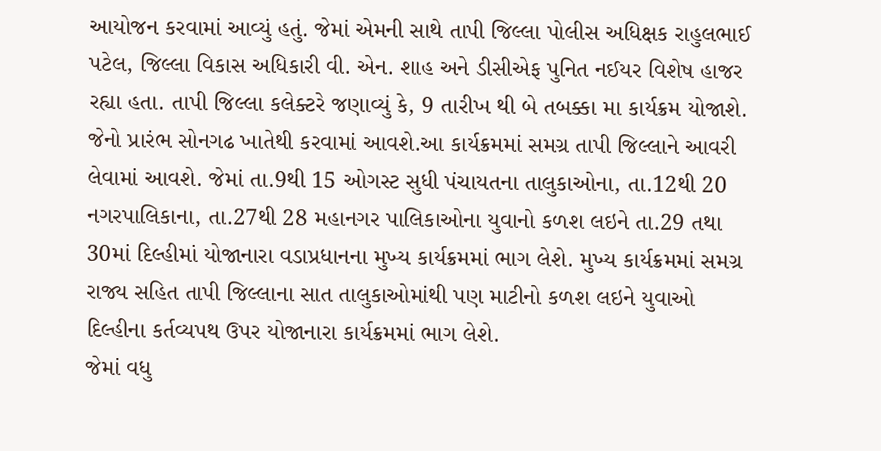આયોજન કરવામાં આવ્યું હતું. જેમાં એમની સાથે તાપી જિલ્લા પોલીસ અધિક્ષક રાહુલભાઈ પટેલ, જિલ્લા વિકાસ અધિકારી વી. એન. શાહ અને ડીસીએફ પુનિત નઈયર વિશેષ હાજર રહ્યા હતા. તાપી જિલ્લા કલેક્ટરે જણાવ્યું કે, 9 તારીખ થી બે તબક્કા મા કાર્યક્રમ યોજાશે. જેનો પ્રારંભ સોનગઢ ખાતેથી કરવામાં આવશે.આ કાર્યક્રમમાં સમગ્ર તાપી જિલ્લાને આવરી લેવામાં આવશે. જેમાં તા.9થી 15 ઓગસ્ટ સુધી પંચાયતના તાલુકાઓના, તા.12થી 20 નગરપાલિકાના, તા.27થી 28 મહાનગર પાલિકાઓના યુવાનો કળશ લઇને તા.29 તથા 30માં દિલ્હીમાં યોજાનારા વડાપ્રધાનના મુખ્ય કાર્યક્રમમાં ભાગ લેશે. મુખ્ય કાર્યક્રમમાં સમગ્ર રાજ્ય સહિત તાપી જિલ્લાના સાત તાલુકાઓમાંથી પણ માટીનો કળશ લઇને યુવાઓ દિલ્હીના કર્તવ્યપથ ઉપર યોજાનારા કાર્યક્રમમાં ભાગ લેશે.
જેમાં વધુ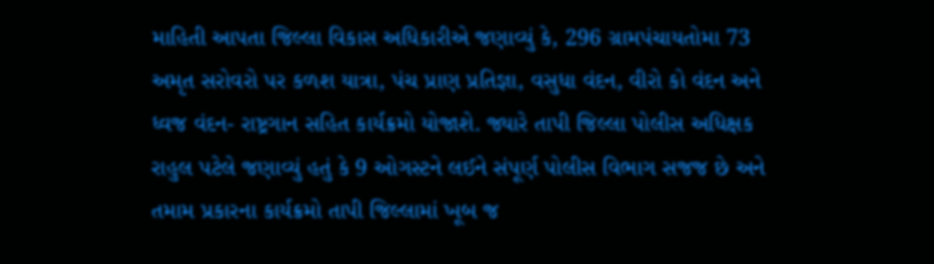માહિતી આપતા જિલ્લા વિકાસ અધિકારીએ જણાવ્યું કે, 296 ગ્રામપંચાયતોમા 73 અમૃત સરોવરો પર કળશ યાત્રા, પંચ પ્રાણ પ્રતિજ્ઞા, વસુધા વંદન, વીરો કો વંદન અને ધ્વજ વંદન- રાષ્ટ્રગાન સહિત કાર્યક્રમો યોજાશે. જ્યારે તાપી જિલ્લા પોલીસ અધિક્ષક રાહુલ પટેલે જણાવ્યું હતું કે 9 ઓગસ્ટને લઈને સંપૂર્ણ પોલીસ વિભાગ સજજ છે અને તમામ પ્રકારના કાર્યક્રમો તાપી જિલ્લામાં ખૂબ જ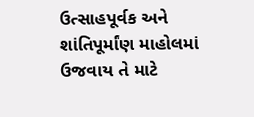ઉત્સાહપૂર્વક અને શાંતિપૂર્માંણ માહોલમાં ઉજવાય તે માટે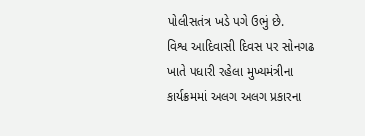પોલીસતંત્ર ખડે પગે ઉભું છે.
વિશ્વ આદિવાસી દિવસ પર સોનગઢ ખાતે પધારી રહેલા મુખ્યમંત્રીના કાર્યક્રમમાં અલગ અલગ પ્રકારના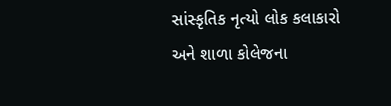સાંસ્કૃતિક નૃત્યો લોક કલાકારો અને શાળા કોલેજના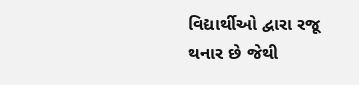વિદ્યાર્થીઓ દ્વારા રજૂ થનાર છે જેથી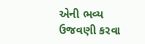એની ભવ્ય ઉજવણી કરવા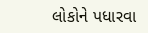લોકોને પધારવા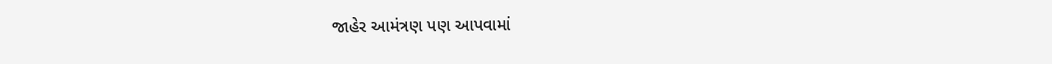જાહેર આમંત્રણ પણ આપવામાં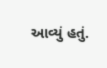આવ્યું હતું.